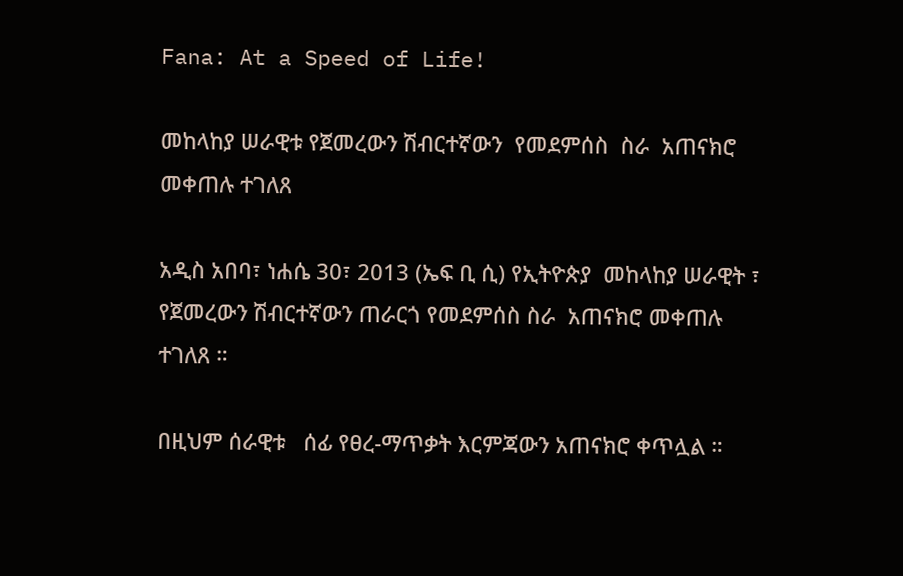Fana: At a Speed of Life!

መከላከያ ሠራዊቱ የጀመረውን ሽብርተኛውን  የመደምሰስ  ስራ  አጠናክሮ መቀጠሉ ተገለጸ

አዲስ አበባ፣ ነሐሴ 30፣ 2013 (ኤፍ ቢ ሲ) የኢትዮጵያ  መከላከያ ሠራዊት ፣ የጀመረውን ሽብርተኛውን ጠራርጎ የመደምሰስ ስራ  አጠናክሮ መቀጠሉ ተገለጸ ።

በዚህም ሰራዊቱ   ሰፊ የፀረ-ማጥቃት እርምጃውን አጠናክሮ ቀጥሏል ።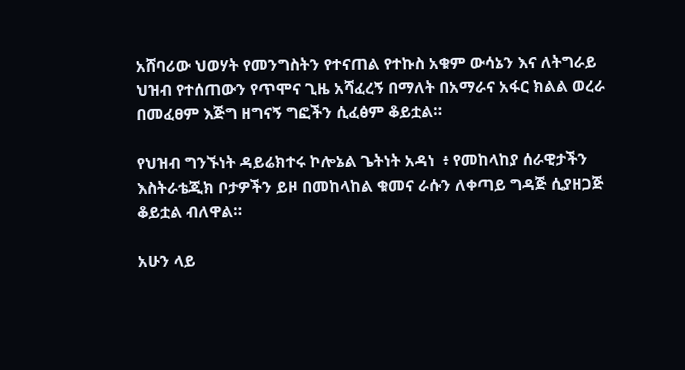አሸባሪው ህወሃት የመንግስትን የተናጠል የተኩስ አቁም ውሳኔን እና ለትግራይ ህዝብ የተሰጠውን የጥሞና ጊዜ አሻፈረኝ በማለት በአማራና አፋር ክልል ወረራ በመፈፀም እጅግ ዘግናኝ ግፎችን ሲፈፅም ቆይቷል።

የህዝብ ግንኙነት ዳይሬክተሩ ኮሎኔል ጌትነት አዳነ  ፥ የመከላከያ ሰራዊታችን እስትራቴጂክ ቦታዎችን ይዞ በመከላከል ቁመና ራሱን ለቀጣይ ግዳጅ ሲያዘጋጅ ቆይቷል ብለዋል።

አሁን ላይ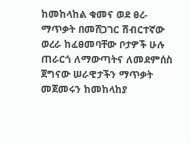ከመከላከል ቁመና ወደ ፀረ-ማጥቃት በመሸጋገር ሽብርተኛው ወረራ ከፈፀመባቸው ቦታዎች ሁሉ ጠራርጎ ለማውጣትና ለመደምሰስ  ጀግናው ሠራዊታችን ማጥቃት መጀመሩን ከመከላከያ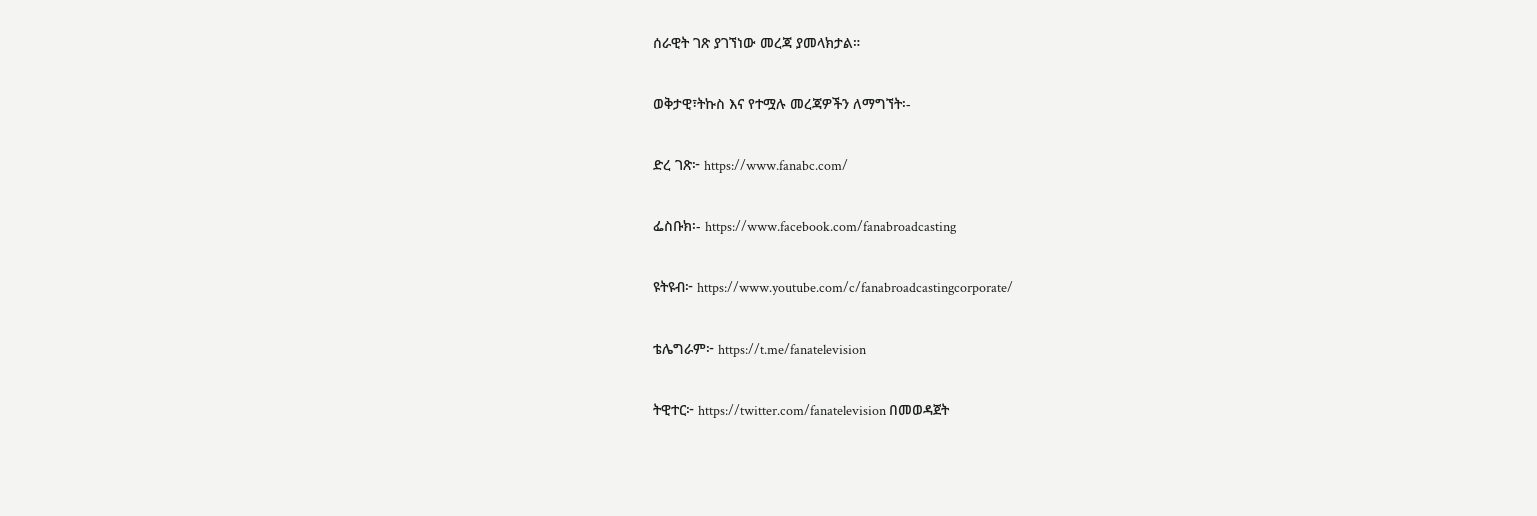ሰራዊት ገጽ ያገኘነው መረጃ ያመላክታል።

ወቅታዊ፣ትኩስ እና የተሟሉ መረጃዎችን ለማግኘት፡-

ድረ ገጽ፦ https://www.fanabc.com/

ፌስቡክ፡- https://www.facebook.com/fanabroadcasting

ዩትዩብ፦ https://www.youtube.com/c/fanabroadcastingcorporate/

ቴሌግራም፦ https://t.me/fanatelevision

ትዊተር፦ https://twitter.com/fanatelevision በመወዳጀት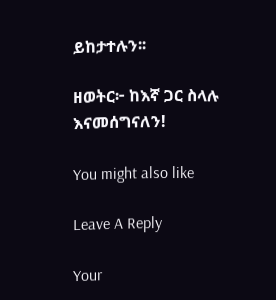ይከታተሉን፡፡

ዘወትር፦ ከእኛ ጋር ስላሉ እናመሰግናለን!

You might also like

Leave A Reply

Your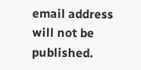email address will not be published.